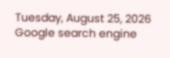Tuesday, August 25, 2026
Google search engine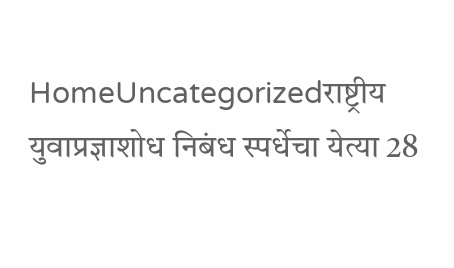HomeUncategorizedराष्ट्रीय युवाप्रज्ञाशोध निबंध स्पर्धेचा येत्या 28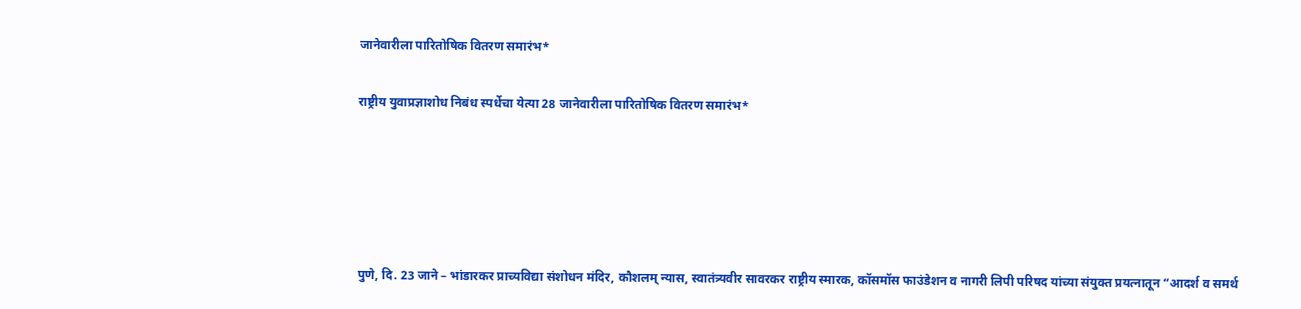जानेवारीला पारितोषिक वितरण समारंभ*

राष्ट्रीय युवाप्रज्ञाशोध निबंध स्पर्धेचा येत्या 28 जानेवारीला पारितोषिक वितरण समारंभ*





पुणे, दि. 23 जाने – भांडारकर प्राच्यविद्या संशोधन मंदिर, कौशलम् न्यास, स्वातंत्र्यवीर सावरकर राष्ट्रीय स्मारक, कॉसमॉस फाउंडेशन व नागरी लिपी परिषद यांच्या संयुक्त प्रयत्नातून “आदर्श व समर्थ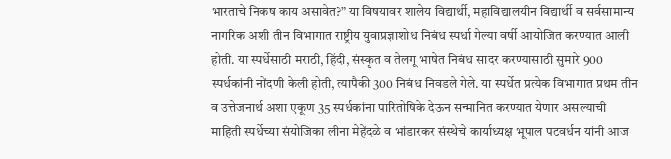भारताचे निकष काय असावेत?” या विषयावर शालेय विद्यार्थी, महाविद्यालयीन विद्यार्थी व सर्वसामान्य नागरिक अशी तीन विभागात राष्ट्रीय युवाप्रज्ञाशोध निबंध स्पर्धा गेल्या वर्षी आयोजित करण्यात आली होती. या स्पर्धेसाठी मराठी, हिंदी, संस्कृत व तेलगू भाषेत निबंध सादर करण्यासाठी सुमारे 900 स्पर्धकांनी नोंदणी केली होती, त्यापैकी 300 निबंध निवडले गेले. या स्पर्धेत प्रत्येक विभागात प्रथम तीन व उत्तेजनार्थ अशा एकूण 35 स्पर्धकांना पारितोषिके देऊन सन्मानित करण्यात येणार असल्याची माहिती स्पर्धेच्या संयोजिका लीना मेहेंदळे व भांडारकर संस्थेचे कार्याध्यक्ष भूपाल पटवर्धन यांनी आज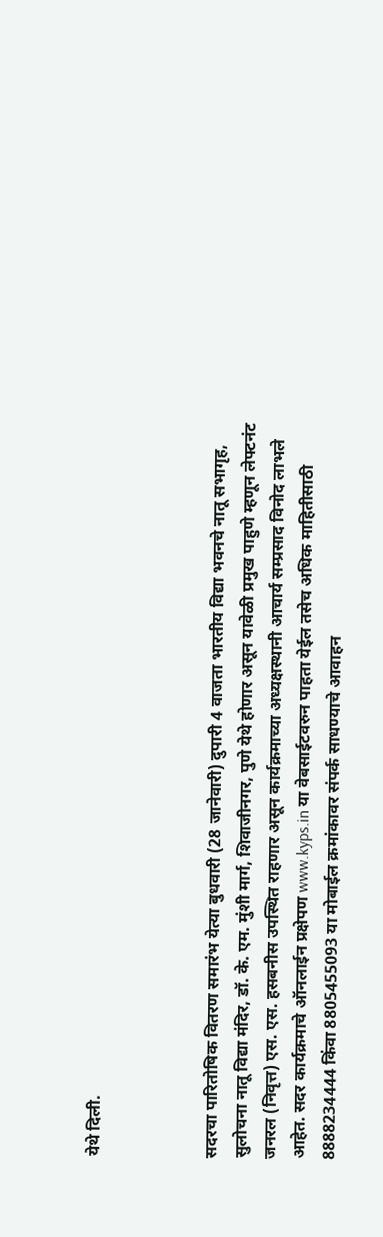येथे दिली.



सदरचा पारितोषिक वितरण समारंभ येत्या बुधवारी (28 जानेवारी) दुपारी 4 वाजता भारतीय विद्या भवनचे नातू सभागृह, सुलोचना नातू विद्या मंदिर, डॉ. के. एम. मुंशी मार्ग, शिवाजीनगर, पुणे येथे होणार असून यावेळी प्रमुख पाहुणे म्हणून लेफ्टनंट जनरल (निवृत्त) एस. एस. हसबनीस उपस्थित राहणार असून कार्यक्रमाच्या अध्यक्षस्थानी आचार्य सम्प्रसाद विनोद लाभले आहेत. सदर कार्यक्रमाचे ऑनलाईन प्रक्षेपण www.kyps.in या वेबसाईटवरुन पाहता येईल तसेच अधिक माहितीसाठी 8888234444 किंवा 8805455093 या मोबाईल क्रमांकावर संपर्क साधण्याचे आवाहन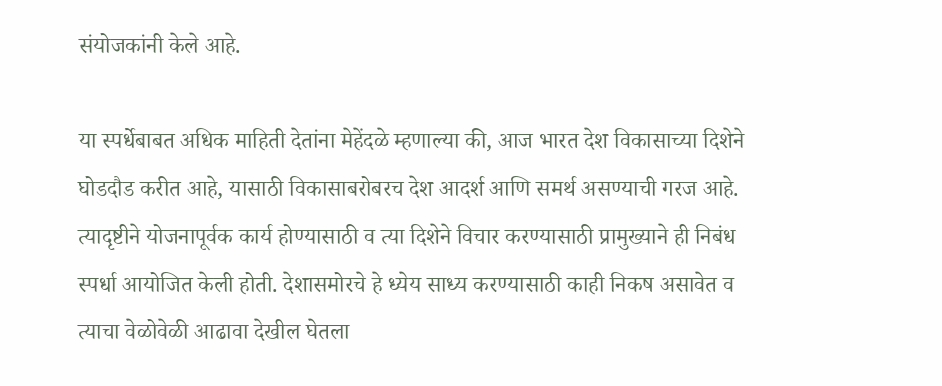संयोजकांनी केले आहे.

या स्पर्धेबाबत अधिक माहिती देतांना मेहेंदळे म्हणाल्या की, आज भारत देश विकासाच्या दिशेने घोडदौड करीत आहे, यासाठी विकासाबरोबरच देश आदर्श आणि समर्थ असण्याची गरज आहे. त्यादृष्टीने योजनापूर्वक कार्य होण्यासाठी व त्या दिशेने विचार करण्यासाठी प्रामुख्याने ही निबंध स्पर्धा आयोजित केली होती. देशासमोरचे हे ध्येय साध्य करण्यासाठी काही निकष असावेत व त्याचा वेळोवेळी आढावा देखील घेतला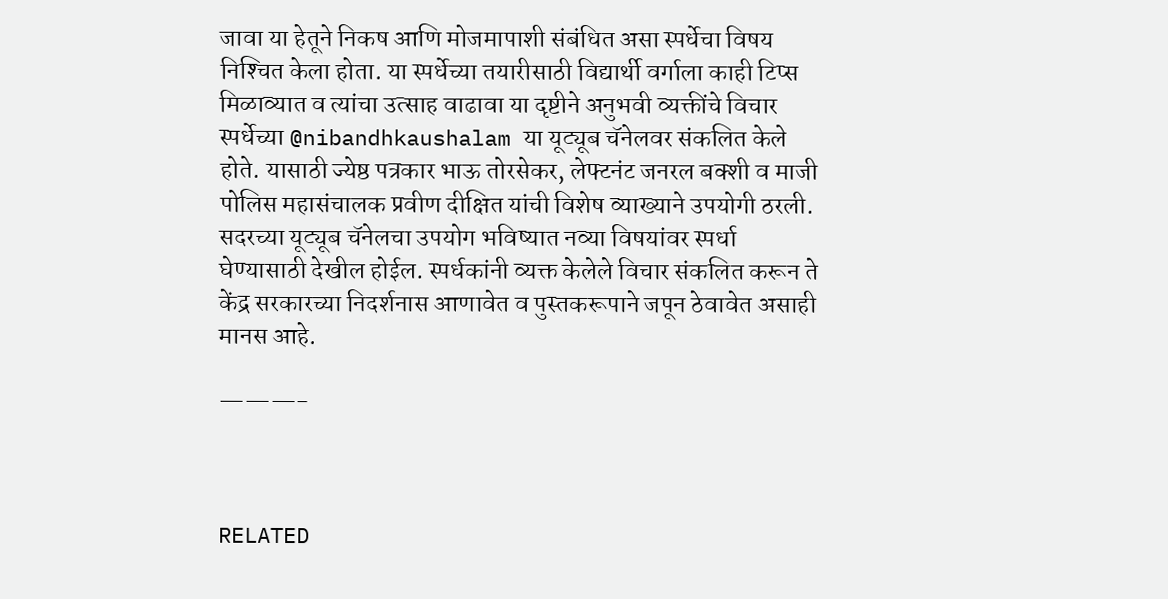जावा या हेतूने निकष आणि मोजमापाशी संबंधित असा स्पर्धेचा विषय निश्‍चित केला होता. या स्पर्धेच्या तयारीसाठी विद्यार्थी वर्गाला काही टिप्स मिळाव्यात व त्यांचा उत्साह वाढावा या दृष्टीने अनुभवी व्यक्तींचे विचार स्पर्धेच्या @nibandhkaushalam या यूट्यूब चॅनेलवर संकलित केले होते. यासाठी ज्येष्ठ पत्रकार भाऊ तोरसेकर, लेफ्टनंट जनरल बक्शी व माजी पोलिस महासंचालक प्रवीण दीक्षित यांची विशेष व्याख्याने उपयोगी ठरली. सदरच्या यूट्यूब चॅनेलचा उपयोग भविष्यात नव्या विषयांवर स्पर्धा घेण्यासाठी देखील होईल. स्पर्धकांनी व्यक्त केलेले विचार संकलित करून ते केंद्र सरकारच्या निदर्शनास आणावेत व पुस्तकरूपाने जपून ठेवावेत असाही मानस आहे.

———-



RELATED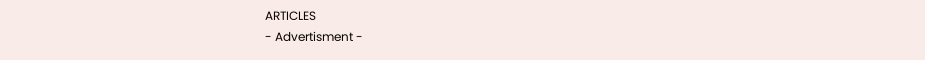ARTICLES
- Advertisment -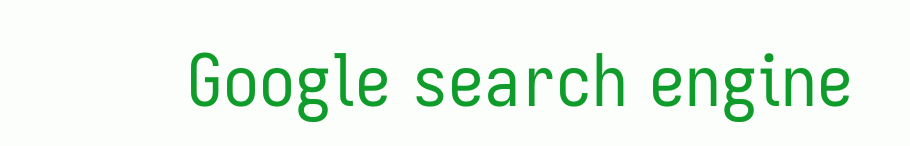Google search engine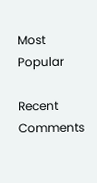Most Popular

Recent Comments